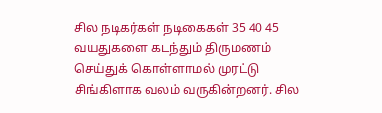சில நடிகர்கள் நடிகைகள் 35 40 45 வயதுகளை கடந்தும் திருமணம் செய்துக் கொள்ளாமல் முரட்டு சிங்கிளாக வலம் வருகின்றனர். சில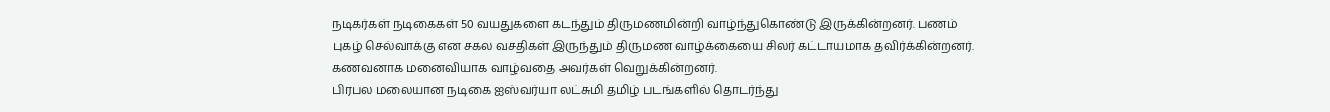நடிகர்கள் நடிகைகள் 50 வயதுகளை கடந்தும் திருமணமின்றி வாழ்ந்துகொண்டு இருக்கின்றனர். பணம் புகழ் செல்வாக்கு என சகல வசதிகள் இருந்தும் திருமண வாழ்க்கையை சிலர் கட்டாயமாக தவிர்க்கின்றனர். கணவனாக மனைவியாக வாழ்வதை அவர்கள் வெறுக்கின்றனர்.
பிரபல மலையான நடிகை ஐஸ்வர்யா லட்சுமி தமிழ் படங்களில் தொடர்ந்து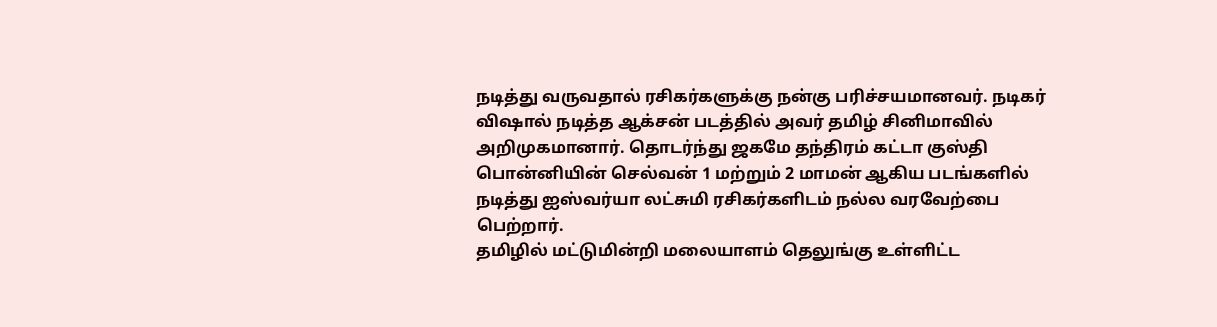நடித்து வருவதால் ரசிகர்களுக்கு நன்கு பரிச்சயமானவர். நடிகர் விஷால் நடித்த ஆக்சன் படத்தில் அவர் தமிழ் சினிமாவில் அறிமுகமானார். தொடர்ந்து ஜகமே தந்திரம் கட்டா குஸ்தி பொன்னியின் செல்வன் 1 மற்றும் 2 மாமன் ஆகிய படங்களில் நடித்து ஐஸ்வர்யா லட்சுமி ரசிகர்களிடம் நல்ல வரவேற்பை பெற்றார்.
தமிழில் மட்டுமின்றி மலையாளம் தெலுங்கு உள்ளிட்ட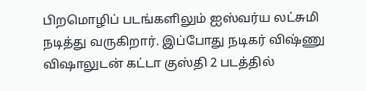பிறமொழிப் படங்களிலும் ஐஸ்வர்ய லட்சுமி நடித்து வருகிறார். இப்போது நடிகர் விஷ்ணு விஷாலுடன் கட்டா குஸ்தி 2 படத்தில்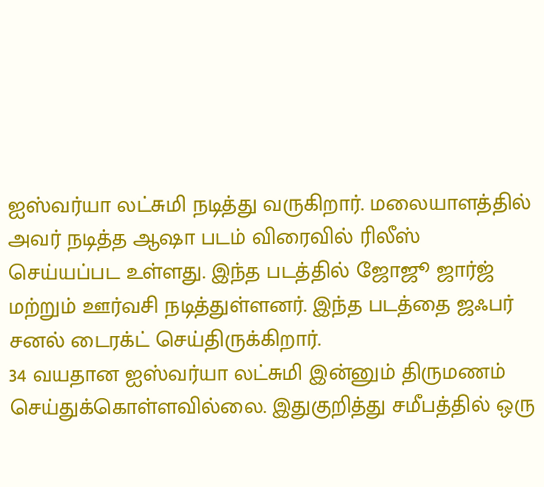ஐஸ்வர்யா லட்சுமி நடித்து வருகிறார். மலையாளத்தில் அவர் நடித்த ஆஷா படம் விரைவில் ரிலீஸ் செய்யப்பட உள்ளது. இந்த படத்தில் ஜோஜூ ஜார்ஜ் மற்றும் ஊர்வசி நடித்துள்ளனர். இந்த படத்தை ஜஃபர் சனல் டைரக்ட் செய்திருக்கிறார்.
34 வயதான ஐஸ்வர்யா லட்சுமி இன்னும் திருமணம் செய்துக்கொள்ளவில்லை. இதுகுறித்து சமீபத்தில் ஒரு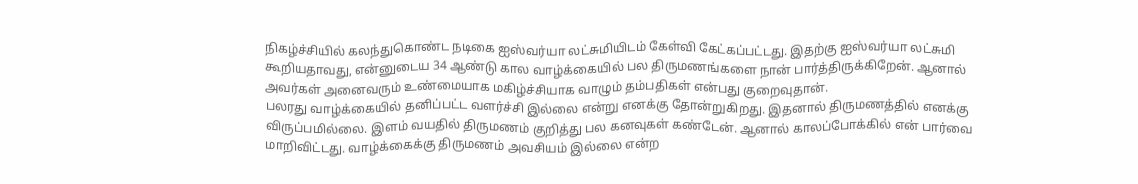நிகழ்ச்சியில் கலந்துகொண்ட நடிகை ஐஸ்வர்யா லட்சுமியிடம் கேள்வி கேட்கப்பட்டது. இதற்கு ஐஸ்வர்யா லட்சுமி கூறியதாவது, என்னுடைய 34 ஆண்டு கால வாழ்க்கையில் பல திருமணங்களை நான் பார்த்திருக்கிறேன். ஆனால் அவர்கள் அனைவரும் உண்மையாக மகிழ்ச்சியாக வாழும் தம்பதிகள் என்பது குறைவுதான்.
பலரது வாழ்க்கையில் தனிப்பட்ட வளர்ச்சி இல்லை என்று எனக்கு தோன்றுகிறது. இதனால் திருமணத்தில் எனக்கு விருப்பமில்லை. இளம் வயதில் திருமணம் குறித்து பல கனவுகள் கண்டேன். ஆனால் காலப்போக்கில் என் பார்வை மாறிவிட்டது. வாழ்க்கைக்கு திருமணம் அவசியம் இல்லை என்ற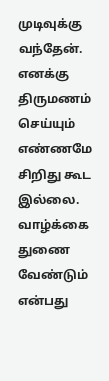முடிவுக்கு வந்தேன். எனக்கு திருமணம் செய்யும் எண்ணமே சிறிது கூட இல்லை.
வாழ்க்கை துணை வேண்டும் என்பது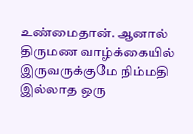உண்மைதான். ஆனால் திருமண வாழ்க்கையில் இருவருக்குமே நிம்மதி இல்லாத ஒரு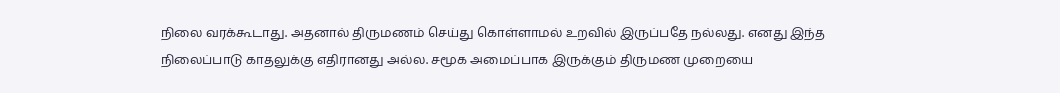நிலை வரக்கூடாது. அதனால் திருமணம் செய்து கொள்ளாமல் உறவில் இருப்பதே நல்லது. எனது இந்த நிலைப்பாடு காதலுக்கு எதிரானது அல்ல. சமூக அமைப்பாக இருக்கும் திருமண முறையை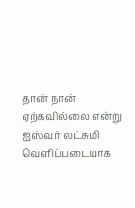தான் நான் ஏற்கவில்லை என்று ஐஸ்வர் லட்சுமி வெளிப்படையாக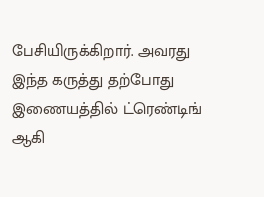பேசியிருக்கிறார். அவரது இந்த கருத்து தற்போது இணையத்தில் ட்ரெண்டிங் ஆகி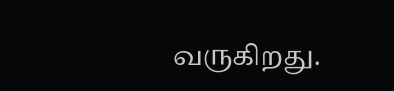வருகிறது.